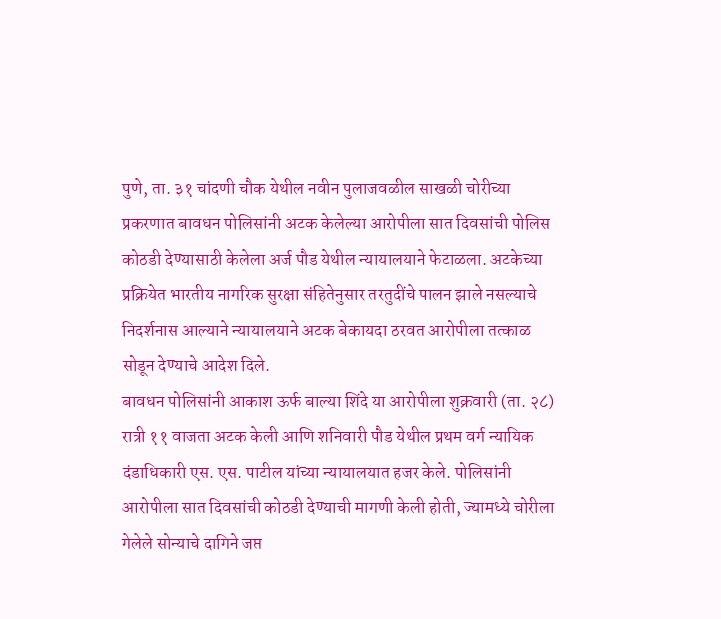पुणे, ता. ३१ चांदणी चौक येथील नवीन पुलाजवळील साखळी चोरीच्या प्रकरणात बावधन पोलिसांनी अटक केलेल्या आरोपीला सात दिवसांची पोलिस कोठडी देण्यासाठी केलेला अर्ज पौड येथील न्यायालयाने फेटाळला. अटकेच्या प्रक्रियेत भारतीय नागरिक सुरक्षा संहितेनुसार तरतुदींचे पालन झाले नसल्याचे निदर्शनास आल्याने न्यायालयाने अटक बेकायदा ठरवत आरोपीला तत्काळ सोडून देण्याचे आदेश दिले.
बावधन पोलिसांनी आकाश ऊर्फ बाल्या शिंदे या आरोपीला शुक्रवारी (ता. २८) रात्री ११ वाजता अटक केली आणि शनिवारी पौड येथील प्रथम वर्ग न्यायिक दंडाधिकारी एस. एस. पाटील यांच्या न्यायालयात हजर केले. पोलिसांनी आरोपीला सात दिवसांची कोठडी देण्याची मागणी केली होती, ज्यामध्ये चोरीला गेलेले सोन्याचे दागिने जप्त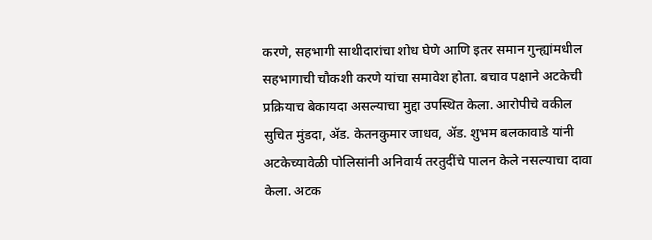करणे, सहभागी साथीदारांचा शोध घेणे आणि इतर समान गुन्ह्यांमधील सहभागाची चौकशी करणे यांचा समावेश होता. बचाव पक्षाने अटकेची प्रक्रियाच बेकायदा असल्याचा मुद्दा उपस्थित केला. आरोपीचे वकील सुचित मुंडदा, ॲड. केतनकुमार जाधव, ॲड. शुभम बलकावाडे यांनी अटकेच्यावेळी पोलिसांनी अनिवार्य तरतुदींचे पालन केले नसल्याचा दावा केला. अटक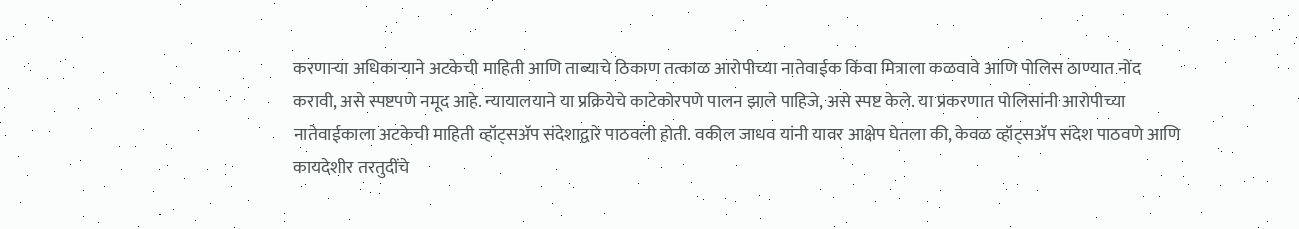करणाऱ्या अधिकाऱ्याने अटकेची माहिती आणि ताब्याचे ठिकाण तत्काळ आरोपीच्या नातेवाईक किंवा मित्राला कळवावे आणि पोलिस ठाण्यात नोंद करावी, असे स्पष्टपणे नमूद आहे. न्यायालयाने या प्रक्रियेचे काटेकोरपणे पालन झाले पाहिजे, असे स्पष्ट केले. या प्रकरणात पोलिसांनी आरोपीच्या नातेवाईकाला अटकेची माहिती व्हॉट्सॲप संदेशाद्वारे पाठवली होती. वकील जाधव यांनी यावर आक्षेप घेतला की, केवळ व्हॉट्सॲप संदेश पाठवणे आणि कायदेशीर तरतुदींचे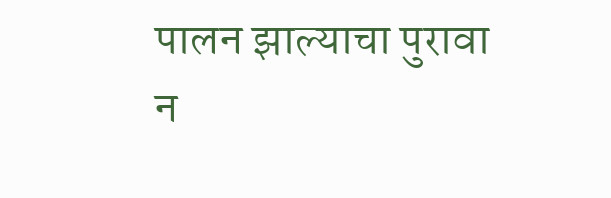पालन झाल्याचा पुरावा न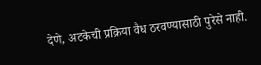देणे, अटकेची प्रक्रिया वैध ठरवण्यासाठी पुरेसे नाही.